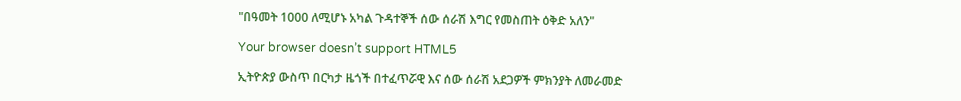"በዓመት 1000 ለሚሆኑ አካል ጉዳተኞች ሰው ሰራሽ እግር የመስጠት ዕቅድ አለን"

Your browser doesn’t support HTML5

ኢትዮጵያ ውስጥ በርካታ ዜጎች በተፈጥሯዊ እና ሰው ሰራሽ አደጋዎች ምክንያት ለመራመድ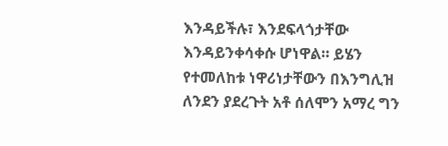እንዳይችሉ፣ እንደፍላጎታቸው እንዳይንቀሳቀሱ ሆነዋል። ይሄን የተመለከቱ ነዋሪነታቸውን በእንግሊዝ ለንደን ያደረጉት አቶ ሰለሞን አማረ ግን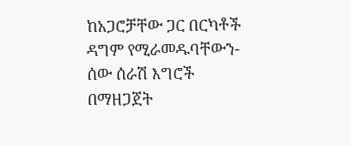ከአጋሮቻቸው ጋር በርካቶች ዳግም የሚራመዱባቸውን-ሰው ሰራሽ እግሮች በማዘጋጀት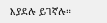እያደሉ ይገኛሉ።